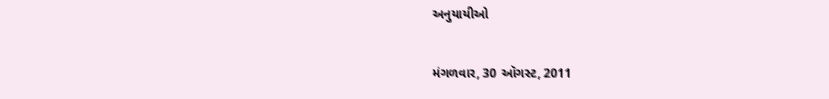અનુયાયીઓ

મંગળવાર, 30 ઑગસ્ટ, 2011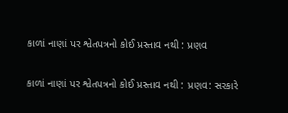કાળાં નાણાં પર શ્વેતપત્રનો કોઈ પ્રસ્તાવ નથી : પ્રણવ

કાળાં નાણાં પર શ્વેતપત્રનો કોઈ પ્રસ્તાવ નથી : પ્રણવ: સરકારે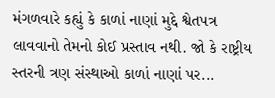મંગળવારે કહ્યું કે કાળાં નાણાં મુદ્દે શ્વેતપત્ર લાવવાનો તેમનો કોઈ પ્રસ્તાવ નથી. જો કે રાષ્ટ્રીય સ્તરની ત્રણ સંસ્થાઓ કાળાં નાણાં પર...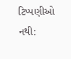ટિપ્પણીઓ નથી: